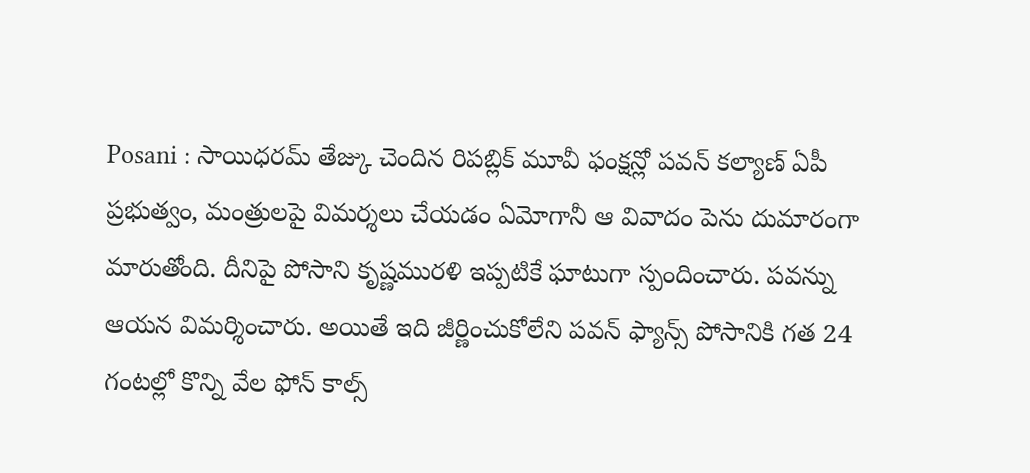Posani : సాయిధరమ్ తేజ్కు చెందిన రిపబ్లిక్ మూవీ ఫంక్షన్లో పవన్ కల్యాణ్ ఏపీ ప్రభుత్వం, మంత్రులపై విమర్శలు చేయడం ఏమోగానీ ఆ వివాదం పెను దుమారంగా మారుతోంది. దీనిపై పోసాని కృష్ణమురళి ఇప్పటికే ఘాటుగా స్పందించారు. పవన్ను ఆయన విమర్శించారు. అయితే ఇది జీర్ణించుకోలేని పవన్ ఫ్యాన్స్ పోసానికి గత 24 గంటల్లో కొన్ని వేల ఫోన్ కాల్స్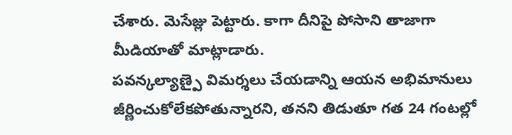చేశారు. మెసేజ్లు పెట్టారు. కాగా దీనిపై పోసాని తాజాగా మీడియాతో మాట్లాడారు.
పవన్కల్యాణ్పై విమర్శలు చేయడాన్ని ఆయన అభిమానులు జీర్ణించుకోలేకపోతున్నారని, తనని తిడుతూ గత 24 గంటల్లో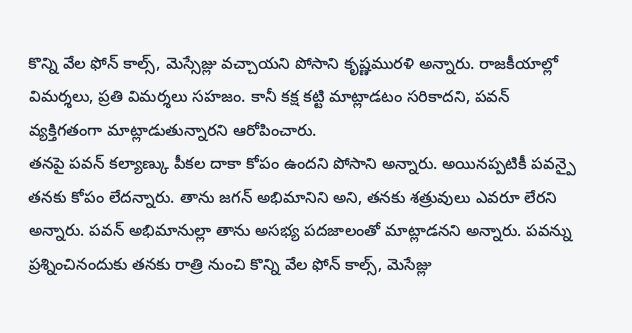కొన్ని వేల ఫోన్ కాల్స్, మెస్సేజ్లు వచ్చాయని పోసాని కృష్ణమురళి అన్నారు. రాజకీయాల్లో విమర్శలు, ప్రతి విమర్శలు సహజం. కానీ కక్ష కట్టి మాట్లాడటం సరికాదని, పవన్ వ్యక్తిగతంగా మాట్లాడుతున్నారని ఆరోపించారు.
తనపై పవన్ కల్యాణ్కు పీకల దాకా కోపం ఉందని పోసాని అన్నారు. అయినప్పటికీ పవన్పై తనకు కోపం లేదన్నారు. తాను జగన్ అభిమానిని అని, తనకు శత్రువులు ఎవరూ లేరని అన్నారు. పవన్ అభిమానుల్లా తాను అసభ్య పదజాలంతో మాట్లాడనని అన్నారు. పవన్ను ప్రశ్నించినందుకు తనకు రాత్రి నుంచి కొన్ని వేల ఫోన్ కాల్స్, మెసేజ్లు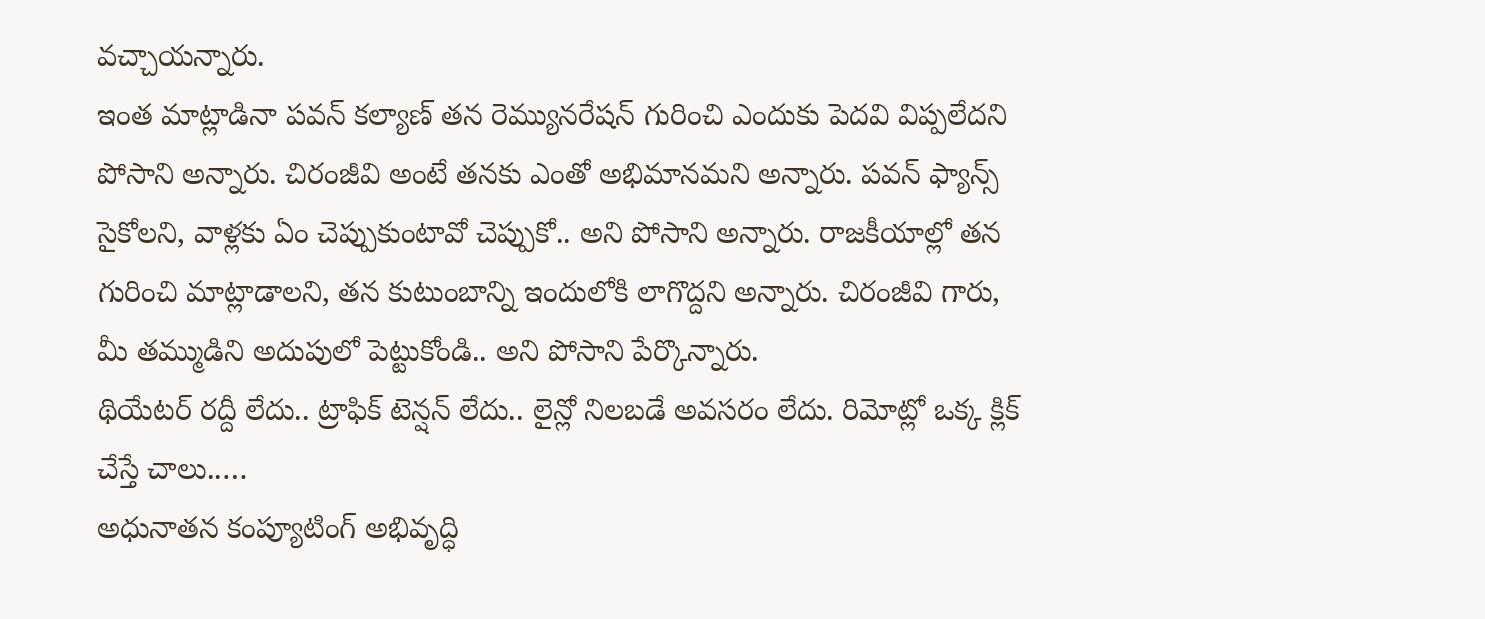వచ్చాయన్నారు.
ఇంత మాట్లాడినా పవన్ కల్యాణ్ తన రెమ్యునరేషన్ గురించి ఎందుకు పెదవి విప్పలేదని పోసాని అన్నారు. చిరంజీవి అంటే తనకు ఎంతో అభిమానమని అన్నారు. పవన్ ఫ్యాన్స్ సైకోలని, వాళ్లకు ఏం చెప్పుకుంటావో చెప్పుకో.. అని పోసాని అన్నారు. రాజకీయాల్లో తన గురించి మాట్లాడాలని, తన కుటుంబాన్ని ఇందులోకి లాగొద్దని అన్నారు. చిరంజీవి గారు, మీ తమ్ముడిని అదుపులో పెట్టుకోండి.. అని పోసాని పేర్కొన్నారు.
థియేటర్ రద్దీ లేదు.. ట్రాఫిక్ టెన్షన్ లేదు.. లైన్లో నిలబడే అవసరం లేదు. రిమోట్లో ఒక్క క్లిక్ చేస్తే చాలు..…
అధునాతన కంప్యూటింగ్ అభివృద్ధి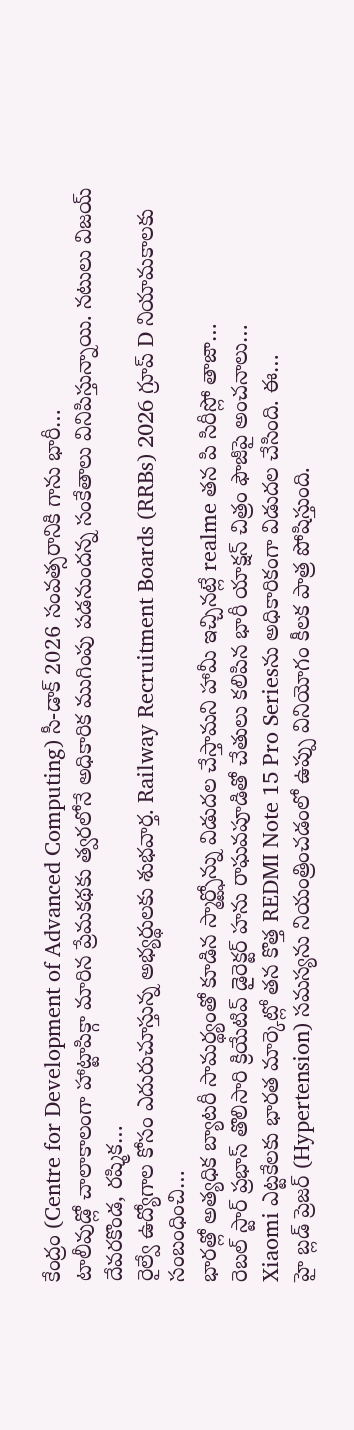కేంద్రం (Centre for Development of Advanced Computing) సీ-డాక్ 2026 సంవత్సరానికి గాను భారీ…
టాలీవుడ్లో చాలాకాలంగా హాట్టాపిక్గా మారిన ప్రేమకథకు త్వరలోనే అధికారిక ముగింపు పడనుందన్న సంకేతాలు వినిపిస్తున్నాయి. నటులు విజయ్ దేవరకొండ, రష్మిక…
రైల్వే ఉద్యోగాల కోసం ఎదురుచూస్తున్న అభ్యర్థులకు శుభవార్త. Railway Recruitment Boards (RRBs) 2026 గ్రూప్ D నియామకాలకు సంబంధించి…
భారత్లో అత్యధిక బ్యాటరీ సామర్థ్యంతో కూడిన స్మార్ట్ఫోన్ను విడుదల చేస్తామని హామీ ఇచ్చినట్లే realme తన పి సిరీస్లో తాజా…
రెబల్ స్టార్ ప్రభాస్ తొలిసారి క్రియేటివ్ డైరెక్టర్ హను రాఘవపూడితో చేతులు కలిపిన భారీ యాక్షన్ చిత్రం ఫౌజీపై అంచనాలు…
Xiaomi ఎట్టకేలకు భారత మార్కెట్లో తన కొత్త REDMI Note 15 Pro Seriesను అధికారికంగా విడుదల చేసింది. ఈ…
హై బ్లడ్ ప్రెజర్ (Hypertension) సమస్యను నియంత్రించడంలో ఉప్పు వినియోగం కీలక పాత్ర పోషిస్తుంది.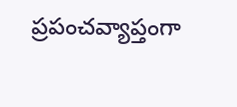ప్రపంచవ్యాప్తంగా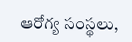ఆరోగ్య సంస్థలు,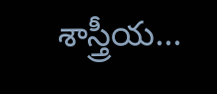శాస్త్రీయ…